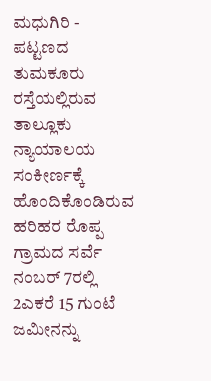ಮಧುಗಿರಿ - ಪಟ್ಟಣದ ತುಮಕೂರು ರಸ್ತೆಯಲ್ಲಿರುವ ತಾಲ್ಲೂಕು ನ್ಯಾಯಾಲಯ ಸಂಕೀರ್ಣಕ್ಕೆ ಹೊಂದಿಕೊಂಡಿರುವ ಹರಿಹರ ರೊಪ್ಪ ಗ್ರಾಮದ ಸರ್ವೆ ನಂಬರ್ 7ರಲ್ಲಿ 2ಎಕರೆ 15 ಗುಂಟೆ ಜಮೀನನ್ನು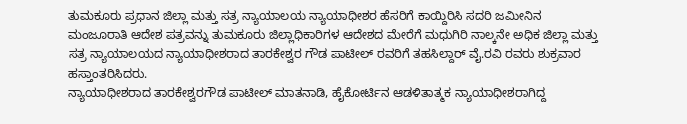ತುಮಕೂರು ಪ್ರಧಾನ ಜಿಲ್ಲಾ ಮತ್ತು ಸತ್ರ ನ್ಯಾಯಾಲಯ ನ್ಯಾಯಾಧೀಶರ ಹೆಸರಿಗೆ ಕಾಯ್ದಿರಿಸಿ ಸದರಿ ಜಮೀನಿನ ಮಂಜೂರಾತಿ ಆದೇಶ ಪತ್ರವನ್ನು ತುಮಕೂರು ಜಿಲ್ಲಾಧಿಕಾರಿಗಳ ಆದೇಶದ ಮೇರೆಗೆ ಮಧುಗಿರಿ ನಾಲ್ಕನೇ ಅಧಿಕ ಜಿಲ್ಲಾ ಮತ್ತು ಸತ್ರ ನ್ಯಾಯಾಲಯದ ನ್ಯಾಯಾಧೀಶರಾದ ತಾರಕೇಶ್ವರ ಗೌಡ ಪಾಟೀಲ್ ರವರಿಗೆ ತಹಸಿಲ್ದಾರ್ ವೈ.ರವಿ ರವರು ಶುಕ್ರವಾರ ಹಸ್ತಾಂತರಿಸಿದರು.
ನ್ಯಾಯಾಧೀಶರಾದ ತಾರಕೇಶ್ವರಗೌಡ ಪಾಟೀಲ್ ಮಾತನಾಡಿ, ಹೈಕೋರ್ಟಿನ ಆಡಳಿತಾತ್ಮಕ ನ್ಯಾಯಾಧೀಶರಾಗಿದ್ದ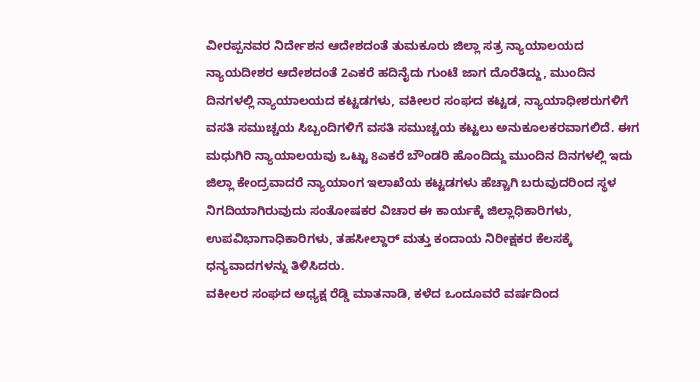ವೀರಪ್ಪನವರ ನಿರ್ದೇಶನ ಆದೇಶದಂತೆ ತುಮಕೂರು ಜಿಲ್ಲಾ ಸತ್ರ ನ್ಯಾಯಾಲಯದ ನ್ಯಾಯದೀಶರ ಆದೇಶದಂತೆ 2ಎಕರೆ ಹದಿನೈದು ಗುಂಟೆ ಜಾಗ ದೊರೆತಿದ್ದು, ಮುಂದಿನ ದಿನಗಳಲ್ಲಿ ನ್ಯಾಯಾಲಯದ ಕಟ್ಟಡಗಳು, ವಕೀಲರ ಸಂಘದ ಕಟ್ಟಡ, ನ್ಯಾಯಾಧೀಶರುಗಳಿಗೆ ವಸತಿ ಸಮುಚ್ಚಯ ಸಿಬ್ಬಂದಿಗಳಿಗೆ ವಸತಿ ಸಮುಚ್ಚಯ ಕಟ್ಟಲು ಅನುಕೂಲಕರವಾಗಲಿದೆ. ಈಗ ಮಧುಗಿರಿ ನ್ಯಾಯಾಲಯವು ಒಟ್ಟು 8ಎಕರೆ ಬೌಂಡರಿ ಹೊಂದಿದ್ದು ಮುಂದಿನ ದಿನಗಳಲ್ಲಿ ಇದು ಜಿಲ್ಲಾ ಕೇಂದ್ರವಾದರೆ ನ್ಯಾಯಾಂಗ ಇಲಾಖೆಯ ಕಟ್ಟಡಗಳು ಹೆಚ್ಚಾಗಿ ಬರುವುದರಿಂದ ಸ್ಥಳ ನಿಗದಿಯಾಗಿರುವುದು ಸಂತೋಷಕರ ವಿಚಾರ ಈ ಕಾರ್ಯಕ್ಕೆ ಜಿಲ್ಲಾಧಿಕಾರಿಗಳು, ಉಪವಿಭಾಗಾಧಿಕಾರಿಗಳು, ತಹಸೀಲ್ದಾರ್ ಮತ್ತು ಕಂದಾಯ ನಿರೀಕ್ಷಕರ ಕೆಲಸಕ್ಕೆ ಧನ್ಯವಾದಗಳನ್ನು ತಿಳಿಸಿದರು.
ವಕೀಲರ ಸಂಘದ ಅಧ್ಯಕ್ಷ ರೆಡ್ಡಿ ಮಾತನಾಡಿ, ಕಳೆದ ಒಂದೂವರೆ ವರ್ಷದಿಂದ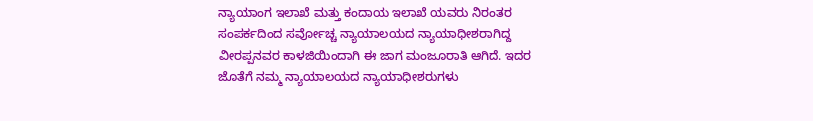ನ್ಯಾಯಾಂಗ ಇಲಾಖೆ ಮತ್ತು ಕಂದಾಯ ಇಲಾಖೆ ಯವರು ನಿರಂತರ ಸಂಪರ್ಕದಿಂದ ಸರ್ವೋಚ್ಚ ನ್ಯಾಯಾಲಯದ ನ್ಯಾಯಾಧೀಶರಾಗಿದ್ದ ವೀರಪ್ಪನವರ ಕಾಳಜಿಯಿಂದಾಗಿ ಈ ಜಾಗ ಮಂಜೂರಾತಿ ಆಗಿದೆ. ಇದರ ಜೊತೆಗೆ ನಮ್ಮ ನ್ಯಾಯಾಲಯದ ನ್ಯಾಯಾಧೀಶರುಗಳು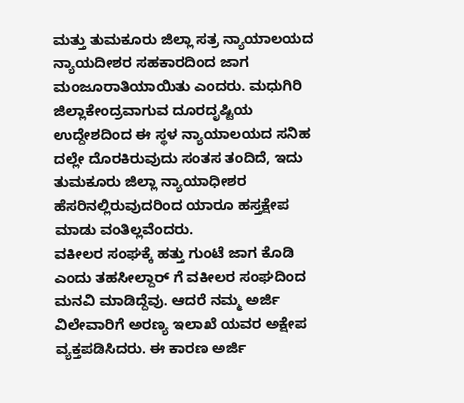ಮತ್ತು ತುಮಕೂರು ಜಿಲ್ಲಾ ಸತ್ರ ನ್ಯಾಯಾಲಯದ ನ್ಯಾಯದೀಶರ ಸಹಕಾರದಿಂದ ಜಾಗ ಮಂಜೂರಾತಿಯಾಯಿತು ಎಂದರು. ಮಧುಗಿರಿ ಜಿಲ್ಲಾಕೇಂದ್ರವಾಗುವ ದೂರದೃಷ್ಟಿಯ ಉದ್ದೇಶದಿಂದ ಈ ಸ್ಥಳ ನ್ಯಾಯಾಲಯದ ಸನಿಹ ದಲ್ಲೇ ದೊರಕಿರುವುದು ಸಂತಸ ತಂದಿದೆ, ಇದು ತುಮಕೂರು ಜಿಲ್ಲಾ ನ್ಯಾಯಾಧೀಶರ ಹೆಸರಿನಲ್ಲಿರುವುದರಿಂದ ಯಾರೂ ಹಸ್ತಕ್ಷೇಪ ಮಾಡು ವಂತಿಲ್ಲವೆಂದರು.
ವಕೀಲರ ಸಂಘಕ್ಕೆ ಹತ್ತು ಗುಂಟೆ ಜಾಗ ಕೊಡಿ ಎಂದು ತಹಸೀಲ್ದಾರ್ ಗೆ ವಕೀಲರ ಸಂಘದಿಂದ ಮನವಿ ಮಾಡಿದ್ದೆವು. ಆದರೆ ನಮ್ಮ ಅರ್ಜಿ ವಿಲೇವಾರಿಗೆ ಅರಣ್ಯ ಇಲಾಖೆ ಯವರ ಅಕ್ಷೇಪ ವ್ಯಕ್ತಪಡಿಸಿದರು. ಈ ಕಾರಣ ಅರ್ಜಿ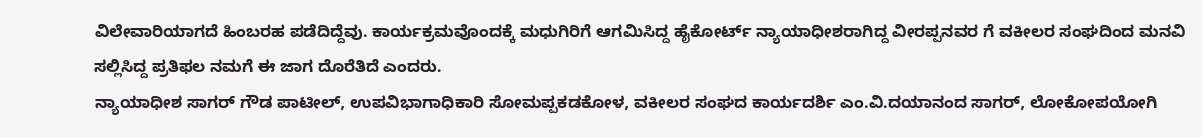ವಿಲೇವಾರಿಯಾಗದೆ ಹಿಂಬರಹ ಪಡೆದಿದ್ದೆವು. ಕಾರ್ಯಕ್ರಮವೊಂದಕ್ಕೆ ಮಧುಗಿರಿಗೆ ಆಗಮಿಸಿದ್ದ ಹೈಕೋರ್ಟ್ ನ್ಯಾಯಾಧೀಶರಾಗಿದ್ದ ವೀರಪ್ಪನವರ ಗೆ ವಕೀಲರ ಸಂಘದಿಂದ ಮನವಿ ಸಲ್ಲಿಸಿದ್ದ ಪ್ರತಿಫಲ ನಮಗೆ ಈ ಜಾಗ ದೊರೆತಿದೆ ಎಂದರು.
ನ್ಯಾಯಾಧೀಶ ಸಾಗರ್ ಗೌಡ ಪಾಟೀಲ್, ಉಪವಿಭಾಗಾಧಿಕಾರಿ ಸೋಮಪ್ಪಕಡಕೋಳ, ವಕೀಲರ ಸಂಘದ ಕಾರ್ಯದರ್ಶಿ ಎಂ.ವಿ.ದಯಾನಂದ ಸಾಗರ್, ಲೋಕೋಪಯೋಗಿ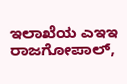ಇಲಾಖೆಯ ಎಇಇ ರಾಜಗೋಪಾಲ್,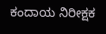ಕಂದಾಯ ನಿರೀಕ್ಷಕ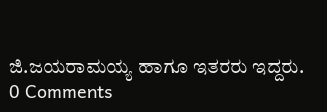ಜಿ.ಜಯರಾಮಯ್ಯ ಹಾಗೂ ಇತರರು ಇದ್ದರು.
0 Comments